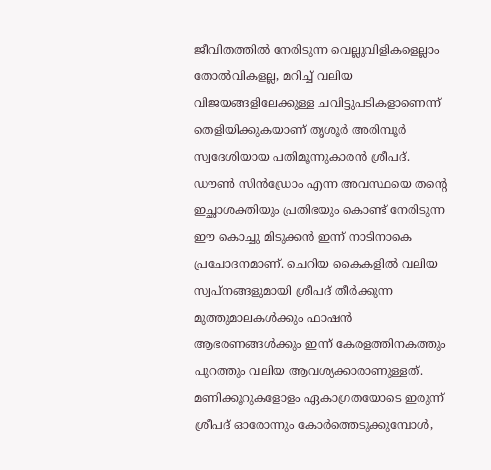ജീവിതത്തിൽ നേരിടുന്ന വെല്ലുവിളികളെല്ലാം തോൽവികളല്ല, മറിച്ച് വലിയ വിജയങ്ങളിലേക്കുള്ള ചവിട്ടുപടികളാണെന്ന് തെളിയിക്കുകയാണ് തൃശൂർ അരിമ്പൂർ സ്വദേശിയായ പതിമൂന്നുകാരൻ ശ്രീപദ്. ഡൗൺ സിൻഡ്രോം എന്ന അവസ്ഥയെ തന്റെ ഇച്ഛാശക്തിയും പ്രതിഭയും കൊണ്ട് നേരിടുന്ന ഈ കൊച്ചു മിടുക്കൻ ഇന്ന് നാടിനാകെ പ്രചോദനമാണ്. ചെറിയ കൈകളിൽ വലിയ സ്വപ്നങ്ങളുമായി ശ്രീപദ് തീർക്കുന്ന മുത്തുമാലകൾക്കും ഫാഷൻ ആഭരണങ്ങൾക്കും ഇന്ന് കേരളത്തിനകത്തും പുറത്തും വലിയ ആവശ്യക്കാരാണുള്ളത്.
മണിക്കൂറുകളോളം ഏകാഗ്രതയോടെ ഇരുന്ന് ശ്രീപദ് ഓരോന്നും കോർത്തെടുക്കുമ്പോൾ,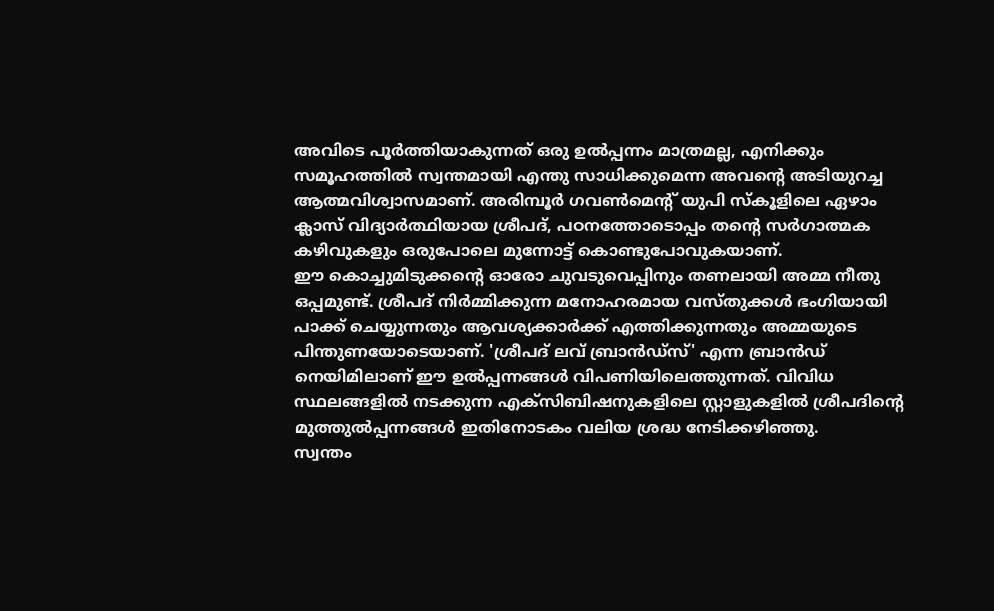അവിടെ പൂർത്തിയാകുന്നത് ഒരു ഉൽപ്പന്നം മാത്രമല്ല, എനിക്കും സമൂഹത്തിൽ സ്വന്തമായി എന്തു സാധിക്കുമെന്ന അവന്റെ അടിയുറച്ച ആത്മവിശ്വാസമാണ്. അരിമ്പൂർ ഗവൺമെന്റ് യുപി സ്കൂളിലെ ഏഴാം ക്ലാസ് വിദ്യാർത്ഥിയായ ശ്രീപദ്, പഠനത്തോടൊപ്പം തന്റെ സർഗാത്മക കഴിവുകളും ഒരുപോലെ മുന്നോട്ട് കൊണ്ടുപോവുകയാണ്.
ഈ കൊച്ചുമിടുക്കന്റെ ഓരോ ചുവടുവെപ്പിനും തണലായി അമ്മ നീതു ഒപ്പമുണ്ട്. ശ്രീപദ് നിർമ്മിക്കുന്ന മനോഹരമായ വസ്തുക്കൾ ഭംഗിയായി പാക്ക് ചെയ്യുന്നതും ആവശ്യക്കാർക്ക് എത്തിക്കുന്നതും അമ്മയുടെ പിന്തുണയോടെയാണ്. 'ശ്രീപദ് ലവ് ബ്രാൻഡ്സ്' എന്ന ബ്രാൻഡ് നെയിമിലാണ് ഈ ഉൽപ്പന്നങ്ങൾ വിപണിയിലെത്തുന്നത്. വിവിധ സ്ഥലങ്ങളിൽ നടക്കുന്ന എക്സിബിഷനുകളിലെ സ്റ്റാളുകളിൽ ശ്രീപദിന്റെ മുത്തുൽപ്പന്നങ്ങൾ ഇതിനോടകം വലിയ ശ്രദ്ധ നേടിക്കഴിഞ്ഞു.
സ്വന്തം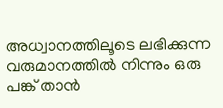അധ്വാനത്തിലൂടെ ലഭിക്കുന്ന വരുമാനത്തിൽ നിന്നും ഒരു പങ്ക് താൻ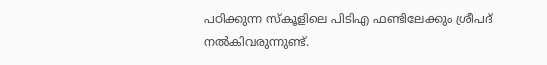പഠിക്കുന്ന സ്കൂളിലെ പിടിഎ ഫണ്ടിലേക്കും ശ്രീപദ് നൽകിവരുന്നുണ്ട്.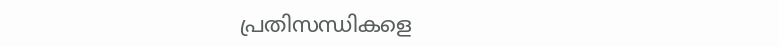പ്രതിസന്ധികളെ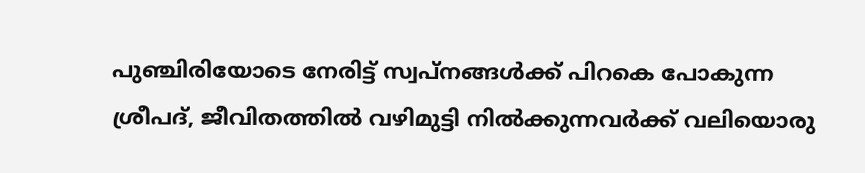പുഞ്ചിരിയോടെ നേരിട്ട് സ്വപ്നങ്ങൾക്ക് പിറകെ പോകുന്ന ശ്രീപദ്, ജീവിതത്തിൽ വഴിമുട്ടി നിൽക്കുന്നവർക്ക് വലിയൊരു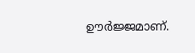ഊർജ്ജമാണ്.